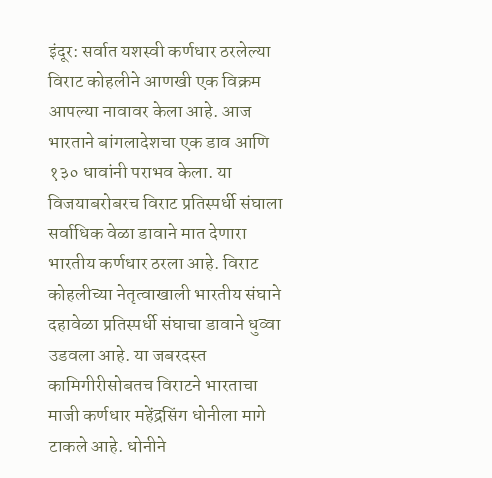इंदूर: सर्वात यशस्वी कर्णधार ठरलेल्या विराट कोहलीने आणखी एक विक्रम आपल्या नावावर केला आहे. आज भारताने बांगलादेशचा एक डाव आणि १३० धावांनी पराभव केला. या विजयाबरोबरच विराट प्रतिस्पर्धी संघाला सर्वाधिक वेळा डावाने मात देणारा भारतीय कर्णधार ठरला आहे. विराट कोहलीच्या नेतृत्वाखाली भारतीय संघाने दहावेळा प्रतिस्पर्धी संघाचा डावाने धुव्वा उडवला आहे. या जबरदस्त कामिगीरीसोबतच विराटने भारताचा माजी कर्णधार महेंद्रसिंग धोनीला मागे टाकले आहे. धोनीने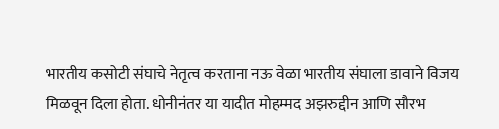भारतीय कसोटी संघाचे नेतृत्व करताना नऊ वेळा भारतीय संघाला डावाने विजय मिळवून दिला होता. धोनीनंतर या यादीत मोहम्मद अझरुद्दीन आणि सौरभ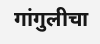गांगुलीचा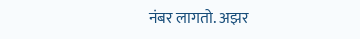नंबर लागतो. अझर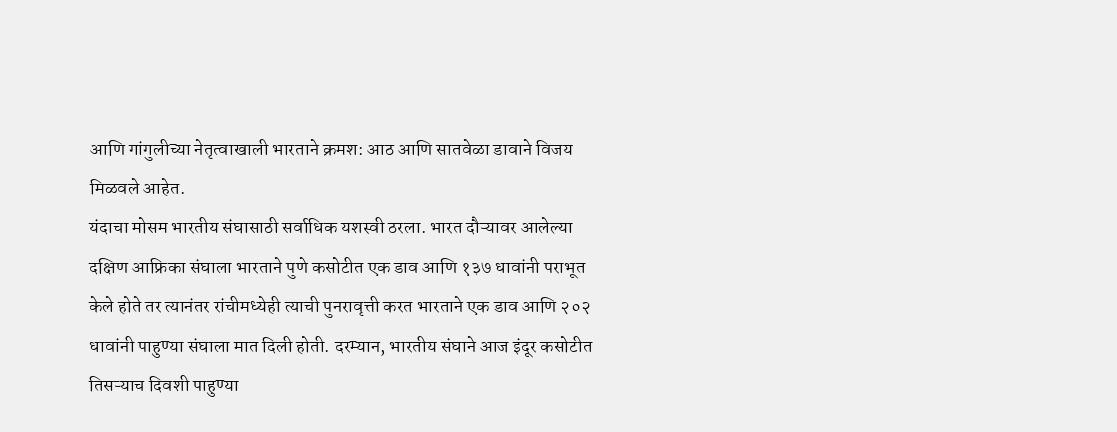आणि गांगुलीच्या नेतृत्वाखाली भारताने क्रमश: आठ आणि सातवेळा डावाने विजय मिळवले आहेत.
यंदाचा मोसम भारतीय संघासाठी सर्वाधिक यशस्वी ठरला. भारत दौऱ्यावर आलेल्या दक्षिण आफ्रिका संघाला भारताने पुणे कसोटीत एक डाव आणि १३७ धावांनी पराभूत केले होते तर त्यानंतर रांचीमध्येही त्याची पुनरावृत्ती करत भारताने एक डाव आणि २०२ धावांनी पाहुण्या संघाला मात दिली होती. दरम्यान, भारतीय संघाने आज इंदूर कसोटीत तिसऱ्याच दिवशी पाहुण्या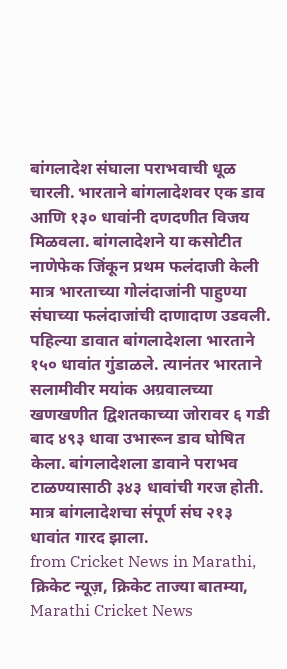बांगलादेश संघाला पराभवाची धूळ चारली. भारताने बांगलादेशवर एक डाव आणि १३० धावांनी दणदणीत विजय मिळवला. बांगलादेशने या कसोटीत नाणेफेक जिंकून प्रथम फलंदाजी केली मात्र भारताच्या गोलंदाजांनी पाहुण्या संघाच्या फलंदाजांची दाणादाण उडवली. पहिल्या डावात बांगलादेशला भारताने १५० धावांत गुंडाळले. त्यानंतर भारताने सलामीवीर मयांक अग्रवालच्या खणखणीत द्विशतकाच्या जोरावर ६ गडी बाद ४९३ धावा उभारून डाव घोषित केला. बांगलादेशला डावाने पराभव टाळण्यासाठी ३४३ धावांची गरज होती. मात्र बांगलादेशचा संपूर्ण संघ २१३ धावांत गारद झाला.
from Cricket News in Marathi, क्रिकेट न्यूज़, क्रिकेट ताज्या बातम्या, Marathi Cricket News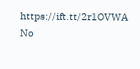https://ift.tt/2r1OVWA
No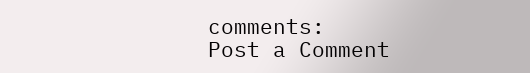comments:
Post a Comment